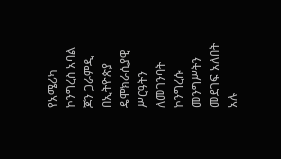የአሜሪካ ኮንግረስ አባል ጆን ጋራምዲ በኢትዮጵያ ዴሞክራሲያዊ ሥርዓትን ለመገንባት ኮንግረሱ መንግሥትን መደገፍ አለበት አሉ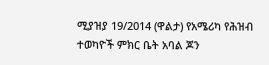ሚያዝያ 19/2014 (ዋልታ) የአሜሪካ የሕዝብ ተወካዮች ምክር ቤት አባል ጆን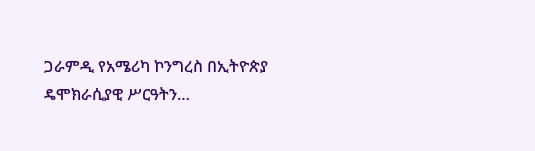ጋራምዲ የአሜሪካ ኮንግረስ በኢትዮጵያ ዴሞክራሲያዊ ሥርዓትን…